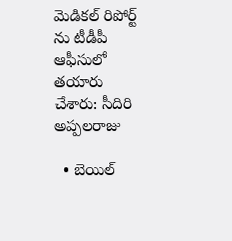మెడికల్ రిపోర్ట్ ను టీడీపీ ఆఫీసులో తయారు చేశారు: సీదిరి అప్పలరాజు

  • బెయిల్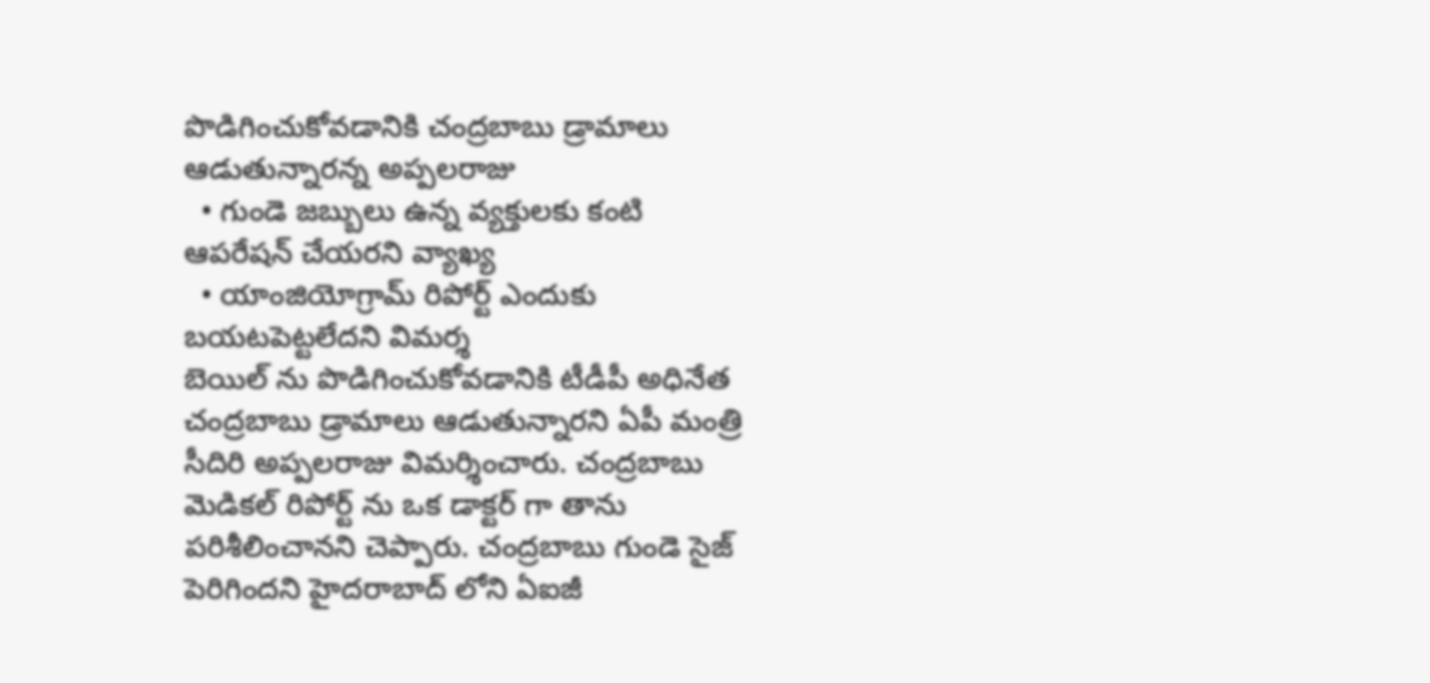పొడిగించుకోవడానికి చంద్రబాబు డ్రామాలు ఆడుతున్నారన్న అప్పలరాజు
  • గుండె జబ్బులు ఉన్న వ్యక్తులకు కంటి ఆపరేషన్ చేయరని వ్యాఖ్య
  • యాంజియోగ్రామ్ రిపోర్ట్ ఎందుకు బయటపెట్టలేదని విమర్శ
బెయిల్ ను పొడిగించుకోవడానికి టీడీపీ అధినేత చంద్రబాబు డ్రామాలు ఆడుతున్నారని ఏపీ మంత్రి సీదిరి అప్పలరాజు విమర్శించారు. చంద్రబాబు మెడికల్ రిపోర్ట్ ను ఒక డాక్టర్ గా తాను పరిశీలించానని చెప్పారు. చంద్రబాబు గుండె సైజ్ పెరిగిందని హైదరాబాద్ లోని ఏఐజీ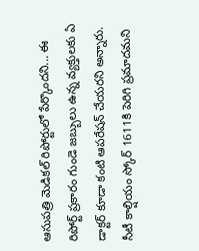ఆసుపత్రి మెడికల్ రిపోర్టులో పేర్కొందని... ఈ రిపోర్ట్ ప్రకారం గుండె జబ్బులు ఉన్న వ్యక్తులకు ఏ డాక్టర్ కూడా కంటి ఆపరేషన్ చేయరని అన్నారు. సీటీ కాల్షియం స్కోర్ 1611కి పెరిగి ప్రమాదమని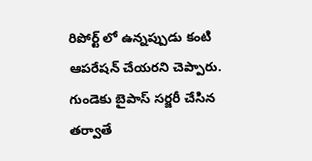రిపోర్ట్ లో ఉన్నప్పుడు కంటి ఆపరేషన్ చేయరని చెప్పారు. గుండెకు బైపాస్ సర్జరీ చేసిన తర్వాతే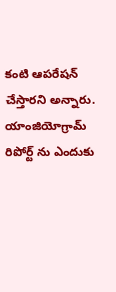కంటి ఆపరేషన్ చేస్తారని అన్నారు. యాంజియోగ్రామ్ రిపోర్ట్ ను ఎందుకు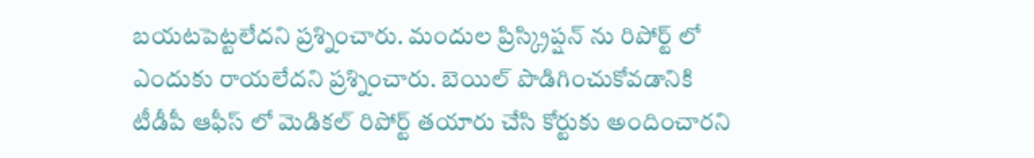బయటపెట్టలేదని ప్రశ్నించారు. మందుల ప్రిస్క్రిప్షన్ ను రిపోర్ట్ లో ఎందుకు రాయలేదని ప్రశ్నించారు. బెయిల్ పొడిగించుకోవడానికి టీడీపీ ఆఫీస్ లో మెడికల్ రిపోర్ట్ తయారు చేసి కోర్టుకు అందించారని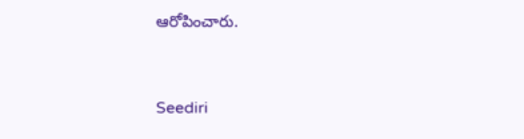ఆరోపించారు.


Seediri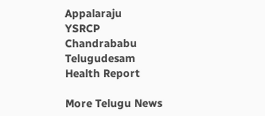Appalaraju
YSRCP
Chandrababu
Telugudesam
Health Report

More Telugu News